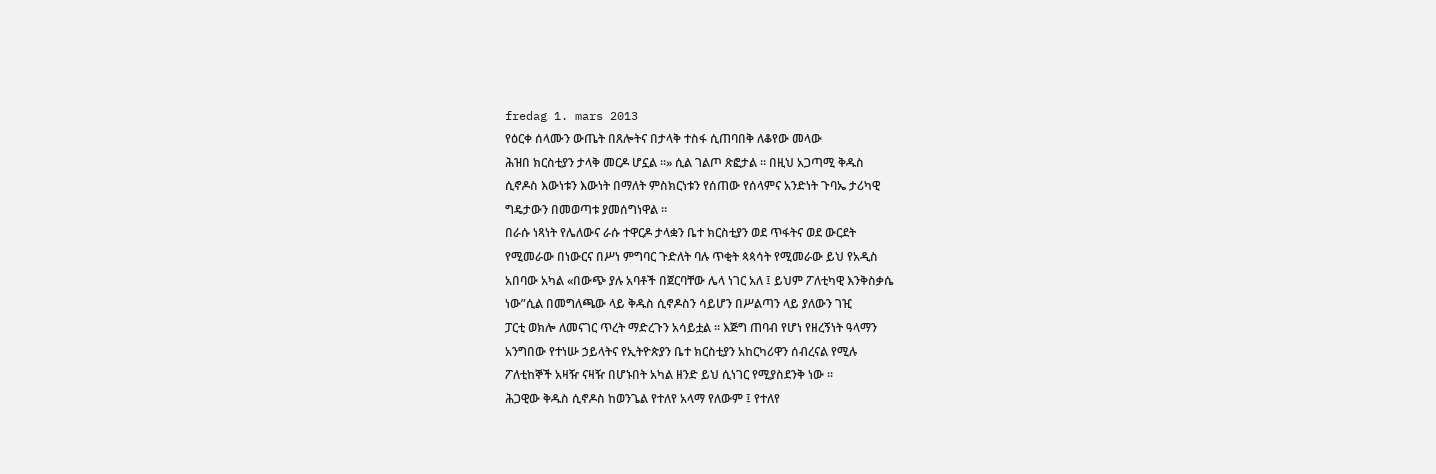fredag 1. mars 2013
የዕርቀ ሰላሙን ውጤት በጸሎትና በታላቅ ተስፋ ሲጠባበቅ ለቆየው መላው
ሕዝበ ክርስቲያን ታላቅ መርዶ ሆኗል ።» ሲል ገልጦ ጽፎታል ። በዚህ አጋጣሚ ቅዱስ
ሲኖዶስ እውነቱን እውነት በማለት ምስክርነቱን የሰጠው የሰላምና አንድነት ጉባኤ ታሪካዊ
ግዴታውን በመወጣቱ ያመሰግነዋል ።
በራሱ ነጻነት የሌለውና ራሱ ተዋርዶ ታላቋን ቤተ ክርስቲያን ወደ ጥፋትና ወደ ውርደት
የሚመራው በነውርና በሥነ ምግባር ጉድለት ባሉ ጥቂት ጳጳሳት የሚመራው ይህ የአዲስ
አበባው አካል «በውጭ ያሉ አባቶች በጀርባቸው ሌላ ነገር አለ ፤ ይህም ፖለቲካዊ እንቅስቃሴ
ነው”ሲል በመግለጫው ላይ ቅዱስ ሲኖዶስን ሳይሆን በሥልጣን ላይ ያለውን ገዢ
ፓርቲ ወክሎ ለመናገር ጥረት ማድረጉን አሳይቷል ። እጅግ ጠባብ የሆነ የዘረኝነት ዓላማን
አንግበው የተነሡ ኃይላትና የኢትዮጵያን ቤተ ክርስቲያን አከርካሪዋን ሰብረናል የሚሉ
ፖለቲከኞች አዛዥ ናዛዥ በሆኑበት አካል ዘንድ ይህ ሲነገር የሚያስደንቅ ነው ።
ሕጋዊው ቅዱስ ሲኖዶስ ከወንጌል የተለየ አላማ የለውም ፤ የተለየ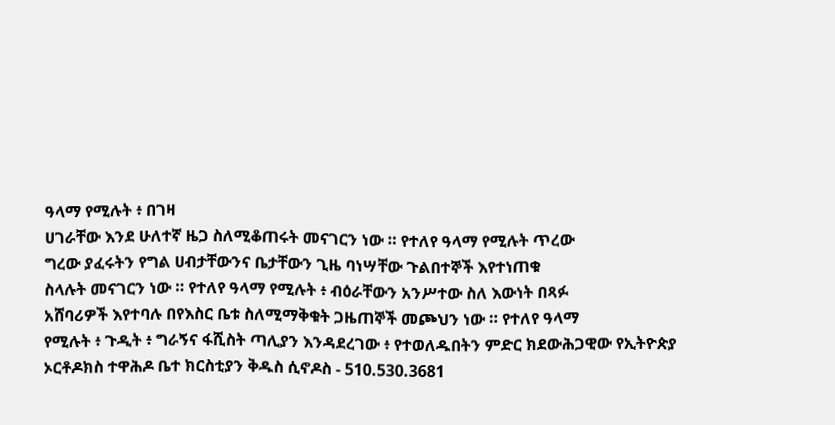ዓላማ የሚሉት ፥ በገዛ
ሀገራቸው እንደ ሁለተኛ ዜጋ ስለሚቆጠሩት መናገርን ነው ። የተለየ ዓላማ የሚሉት ጥረው
ግረው ያፈሩትን የግል ሀብታቸውንና ቤታቸውን ጊዜ ባነሣቸው ጉልበተኞች እየተነጠቁ
ስላሉት መናገርን ነው ። የተለየ ዓላማ የሚሉት ፥ ብዕራቸውን አንሥተው ስለ እውነት በጻፉ
አሸባሪዎች እየተባሉ በየእስር ቤቱ ስለሚማቅቁት ጋዜጠኞች መጮህን ነው ። የተለየ ዓላማ
የሚሉት ፥ ጉዲት ፥ ግራኝና ፋሺስት ጣሊያን እንዳደረገው ፥ የተወለዱበትን ምድር ክደውሕጋዊው የኢትዮጵያ ኦርቶዶክስ ተዋሕዶ ቤተ ክርስቲያን ቅዱስ ሲኖዶስ - 510.530.3681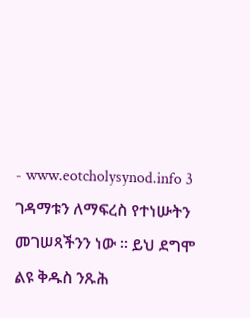- www.eotcholysynod.info 3
ገዳማቱን ለማፍረስ የተነሡትን መገሠጻችንን ነው ። ይህ ደግሞ ልዩ ቅዱስ ንጹሕ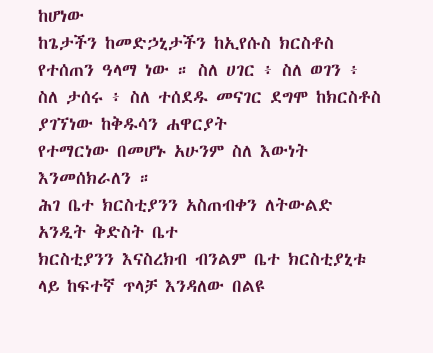ከሆነው
ከጌታችን ከመድኃኒታችን ከኢየሱስ ክርስቶስ የተሰጠን ዓላማ ነው ። ስለ ሀገር ፥ ስለ ወገን ፥
ስለ ታሰሩ ፥ ስለ ተሰደዱ መናገር ደግሞ ከክርስቶስ ያገኘነው ከቅዱሳን ሐዋርያት
የተማርነው በመሆኑ አሁንም ስለ እውነት እንመሰክራለን ።
ሕገ ቤተ ክርስቲያንን አስጠብቀን ለትውልድ አንዲት ቅድስት ቤተ
ክርስቲያንን እናስረክብ ብንልም ቤተ ክርስቲያኒቱ ላይ ከፍተኛ ጥላቻ እንዳለው በልዩ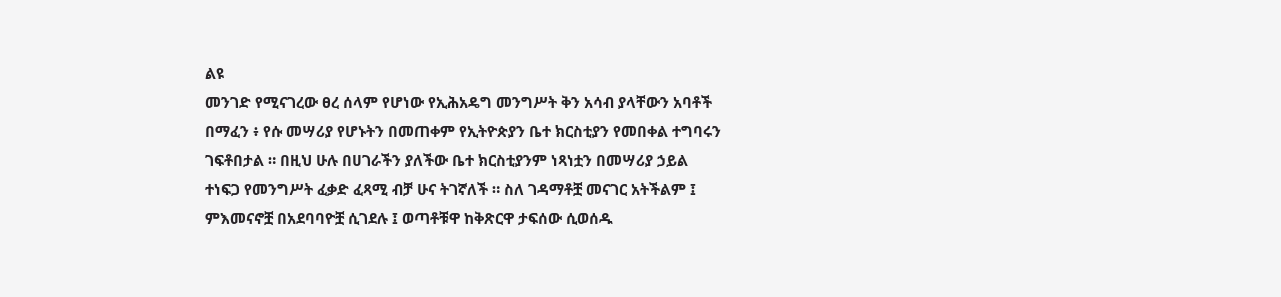ልዩ
መንገድ የሚናገረው ፀረ ሰላም የሆነው የኢሕአዴግ መንግሥት ቅን አሳብ ያላቸውን አባቶች
በማፈን ፥ የሱ መሣሪያ የሆኑትን በመጠቀም የኢትዮጵያን ቤተ ክርስቲያን የመበቀል ተግባሩን
ገፍቶበታል ። በዚህ ሁሉ በሀገራችን ያለችው ቤተ ክርስቲያንም ነጻነቷን በመሣሪያ ኃይል
ተነፍጋ የመንግሥት ፈቃድ ፈጻሚ ብቻ ሁና ትገኛለች ። ስለ ገዳማቶቿ መናገር አትችልም ፤
ምእመናኖቿ በአደባባዮቿ ሲገደሉ ፤ ወጣቶቹዋ ከቅጽርዋ ታፍሰው ሲወሰዱ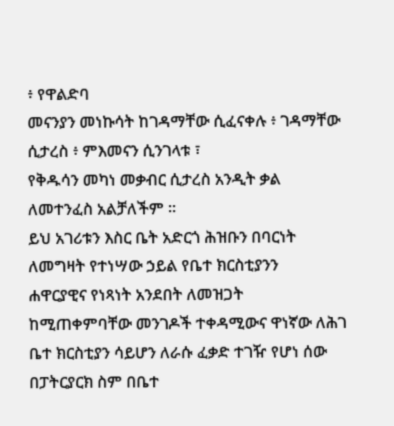፥ የዋልድባ
መናንያን መነኩሳት ከገዳማቸው ሲፈናቀሉ ፥ ገዳማቸው ሲታረስ ፥ ምእመናን ሲንገላቱ ፣
የቅዱሳን መካነ መቃብር ሲታረስ አንዲት ቃል ለመተንፈስ አልቻለችም ።
ይህ አገሪቱን እስር ቤት አድርጎ ሕዝቡን በባርነት ለመግዛት የተነሣው ኃይል የቤተ ክርስቲያንን
ሐዋርያዊና የነጻነት አንደበት ለመዝጋት ከሚጠቀምባቸው መንገዶች ተቀዳሚውና ዋነኛው ለሕገ
ቤተ ክርስቲያን ሳይሆን ለራሱ ፈቃድ ተገዥ የሆነ ሰው በፓትርያርክ ስም በቤተ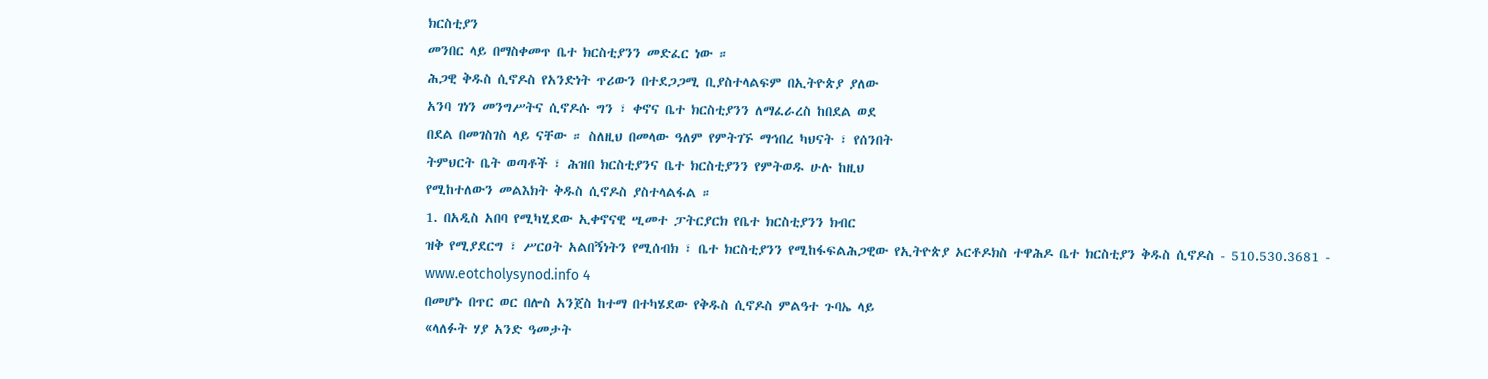ክርስቲያን
መንበር ላይ በማስቀመጥ ቤተ ክርስቲያንን መድፈር ነው ።
ሕጋዊ ቅዱስ ሲኖዶስ የአንድነት ጥሪውን በተደጋጋሚ ቢያስተላልፍም በኢትዮጵያ ያለው
አንባ ገነን መንግሥትና ሲኖዶሱ ግን ፣ ቀኖና ቤተ ክርስቲያንን ለማፈራረስ ከበደል ወደ
በደል በመገስገስ ላይ ናቸው ። ስለዚህ በመላው ዓለም የምትገኙ ማኅበረ ካህናት ፣ የሰንበት
ትምህርት ቤት ወጣቶች ፣ ሕዝበ ክርስቲያንና ቤተ ክርስቲያንን የምትወዱ ሁሉ ከዚህ
የሚከተለውን መልእክት ቅዱስ ሲኖዶስ ያስተላልፋል ።
1. በአዲስ አበባ የሚካሂደው ኢቀኖናዊ ሢመተ ፓትርያርክ የቤተ ክርስቲያንን ክብር
ዝቅ የሚያደርግ ፣ ሥርዐት አልበኝነትን የሚሰብክ ፣ ቤተ ክርስቲያንን የሚከፋፍልሕጋዊው የኢትዮጵያ ኦርቶዶክስ ተዋሕዶ ቤተ ክርስቲያን ቅዱስ ሲኖዶስ - 510.530.3681 - www.eotcholysynod.info 4
በመሆኑ በጥር ወር በሎስ አንጀስ ከተማ በተካሄደው የቅዱስ ሲኖዶስ ምልዓተ ጉባኤ ላይ
«ላለፉት ሃያ አንድ ዓመታት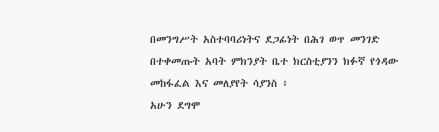በመንግሥት አስተባባሪነትና ደጋፊነት በሕገ ወጥ መንገድ
በተቀመጡት አባት ምክንያት ቤተ ክርስቲያንን ክፉኛ የጎዳው መከፋፈል እና መለያየት ሳያንስ ፥
አሁን ደግሞ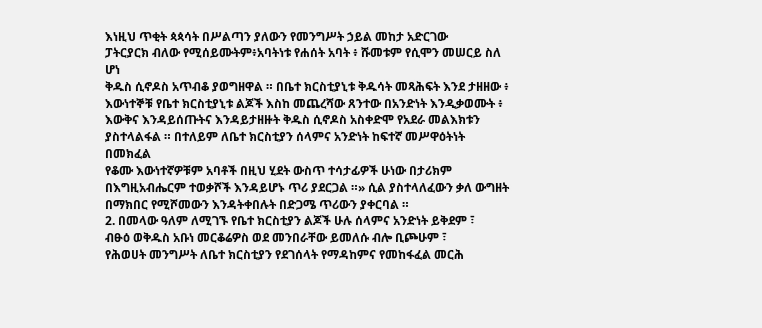እነዚህ ጥቂት ጳጳሳት በሥልጣን ያለውን የመንግሥት ኃይል መከታ አድርገው
ፓትርያርክ ብለው የሚሰይሙትም፥አባትነቱ የሐሰት አባት ፥ ሹመቱም የሲሞን መሠርይ ስለ ሆነ
ቅዱስ ሲኖዶስ አጥብቆ ያወግዘዋል ። በቤተ ክርስቲያኒቱ ቅዱሳት መጻሕፍት እንደ ታዘዘው ፥
እውነተኞቹ የቤተ ክርስቲያኒቱ ልጆች እስከ መጨረሻው ጸንተው በአንድነት እንዲቃወሙት ፥
እውቅና እንዳይሰጡትና እንዳይታዘዙት ቅዱስ ሲኖዶስ አስቀድሞ የአደራ መልእክቱን
ያስተላልፋል ። በተለይም ለቤተ ክርስቲያን ሰላምና አንድነት ከፍተኛ መሥዋዕትነት በመክፈል
የቆሙ እውነተኛዎቹም አባቶች በዚህ ሂደት ውስጥ ተሳታፊዎች ሁነው በታሪክም
በእግዚአብሔርም ተወቃሾች እንዳይሆኑ ጥሪ ያደርጋል ።» ሲል ያስተላለፈውን ቃለ ውግዘት
በማክበር የሚሾመውን እንዳትቀበሉት በድጋሜ ጥሪውን ያቀርባል ።
2. በመላው ዓለም ለሚገኙ የቤተ ክርስቲያን ልጆች ሁሉ ሰላምና አንድነት ይቅደም ፣
ብፁዕ ወቅዱስ አቡነ መርቆሬዎስ ወደ መንበራቸው ይመለሱ ብሎ ቢጮሁም ፣
የሕወሀት መንግሥት ለቤተ ክርስቲያን የደገሰላት የማዳከምና የመከፋፈል መርሕ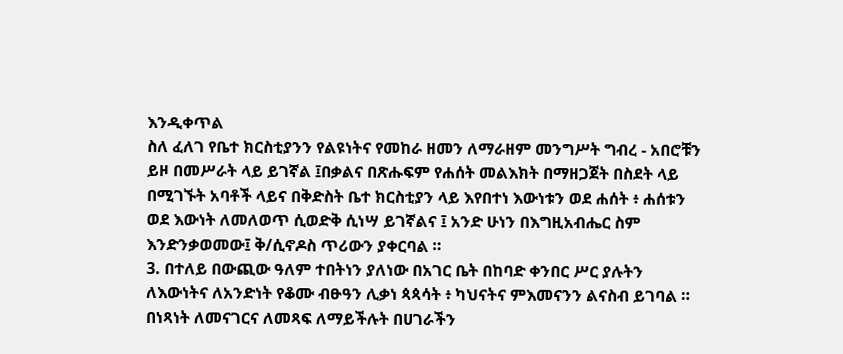እንዲቀጥል
ስለ ፈለገ የቤተ ክርስቲያንን የልዩነትና የመከራ ዘመን ለማራዘም መንግሥት ግብረ - አበሮቹን
ይዞ በመሥራት ላይ ይገኛል ፤በቃልና በጽሑፍም የሐሰት መልእክት በማዘጋጀት በስደት ላይ
በሚገኙት አባቶች ላይና በቅድስት ቤተ ክርስቲያን ላይ እየበተነ እውነቱን ወደ ሐሰት ፥ ሐሰቱን
ወደ እውነት ለመለወጥ ሲወድቅ ሲነሣ ይገኛልና ፤ አንድ ሁነን በእግዚአብሔር ስም
እንድንቃወመው፤ ቅ/ሲኖዶስ ጥሪውን ያቀርባል ።
3. በተለይ በውጪው ዓለም ተበትነን ያለነው በአገር ቤት በከባድ ቀንበር ሥር ያሉትን
ለእውነትና ለአንድነት የቆሙ ብፁዓን ሊቃነ ጳጳሳት ፥ ካህናትና ምእመናንን ልናስብ ይገባል ።
በነጻነት ለመናገርና ለመጻፍ ለማይችሉት በሀገራችን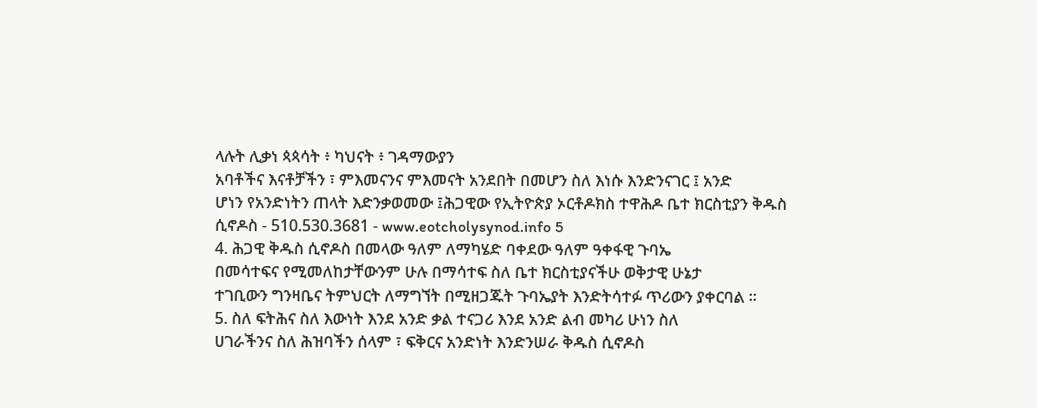ላሉት ሊቃነ ጳጳሳት ፥ ካህናት ፥ ገዳማውያን
አባቶችና እናቶቻችን ፣ ምእመናንና ምእመናት አንደበት በመሆን ስለ እነሱ እንድንናገር ፤ አንድ
ሆነን የአንድነትን ጠላት እድንቃወመው ፤ሕጋዊው የኢትዮጵያ ኦርቶዶክስ ተዋሕዶ ቤተ ክርስቲያን ቅዱስ ሲኖዶስ - 510.530.3681 - www.eotcholysynod.info 5
4. ሕጋዊ ቅዱስ ሲኖዶስ በመላው ዓለም ለማካሄድ ባቀደው ዓለም ዓቀፋዊ ጉባኤ
በመሳተፍና የሚመለከታቸውንም ሁሉ በማሳተፍ ስለ ቤተ ክርስቲያናችሁ ወቅታዊ ሁኔታ
ተገቢውን ግንዛቤና ትምህርት ለማግኘት በሚዘጋጁት ጉባኤያት እንድትሳተፉ ጥሪውን ያቀርባል ።
5. ስለ ፍትሕና ስለ እውነት እንደ አንድ ቃል ተናጋሪ እንደ አንድ ልብ መካሪ ሁነን ስለ
ሀገራችንና ስለ ሕዝባችን ሰላም ፣ ፍቅርና አንድነት እንድንሠራ ቅዱስ ሲኖዶስ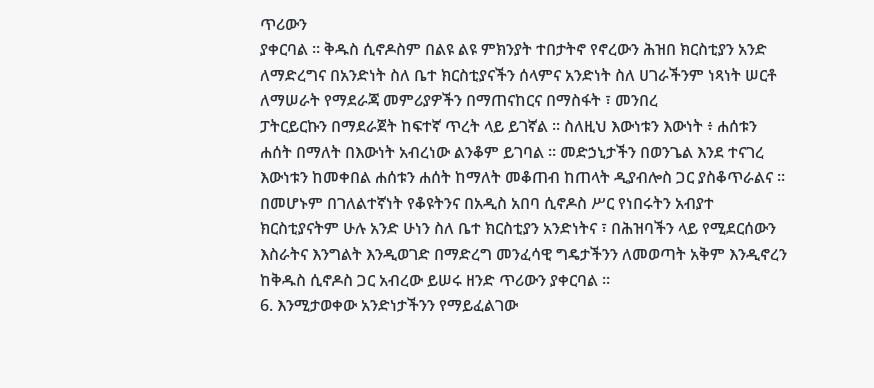ጥሪውን
ያቀርባል ። ቅዱስ ሲኖዶስም በልዩ ልዩ ምክንያት ተበታትኖ የኖረውን ሕዝበ ክርስቲያን አንድ
ለማድረግና በአንድነት ስለ ቤተ ክርስቲያናችን ሰላምና አንድነት ስለ ሀገራችንም ነጻነት ሠርቶ
ለማሠራት የማደራጃ መምሪያዎችን በማጠናከርና በማስፋት ፣ መንበረ
ፓትርይርኩን በማደራጀት ከፍተኛ ጥረት ላይ ይገኛል ። ስለዚህ እውነቱን እውነት ፥ ሐሰቱን
ሐሰት በማለት በእውነት አብረነው ልንቆም ይገባል ። መድኃኒታችን በወንጌል እንደ ተናገረ
እውነቱን ከመቀበል ሐሰቱን ሐሰት ከማለት መቆጠብ ከጠላት ዲያብሎስ ጋር ያስቆጥራልና ።
በመሆኑም በገለልተኛነት የቆዩትንና በአዲስ አበባ ሲኖዶስ ሥር የነበሩትን አብያተ
ክርስቲያናትም ሁሉ አንድ ሁነን ስለ ቤተ ክርስቲያን አንድነትና ፣ በሕዝባችን ላይ የሚደርሰውን
እስራትና እንግልት እንዲወገድ በማድረግ መንፈሳዊ ግዴታችንን ለመወጣት አቅም እንዲኖረን
ከቅዱስ ሲኖዶስ ጋር አብረው ይሠሩ ዘንድ ጥሪውን ያቀርባል ።
6. እንሚታወቀው አንድነታችንን የማይፈልገው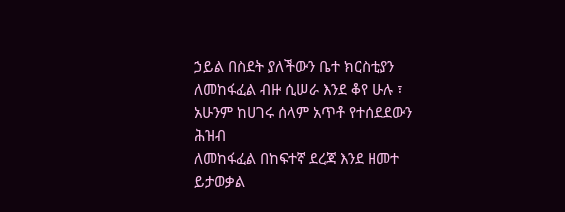ኃይል በስደት ያለችውን ቤተ ክርስቲያን
ለመከፋፈል ብዙ ሲሠራ እንደ ቆየ ሁሉ ፣ አሁንም ከሀገሩ ሰላም አጥቶ የተሰደደውን ሕዝብ
ለመከፋፈል በከፍተኛ ደረጃ እንደ ዘመተ ይታወቃል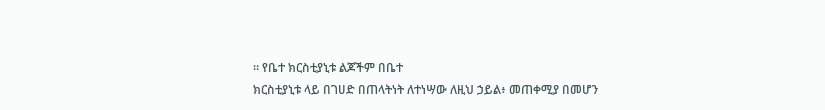። የቤተ ክርስቲያኒቱ ልጆችም በቤተ
ክርስቲያኒቱ ላይ በገሀድ በጠላትነት ለተነሣው ለዚህ ኃይል፥ መጠቀሚያ በመሆን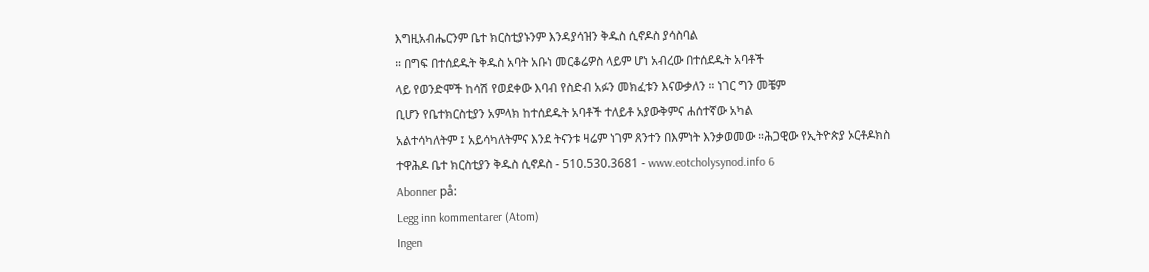እግዚአብሔርንም ቤተ ክርስቲያኑንም እንዳያሳዝን ቅዱስ ሲኖዶስ ያሳስባል
። በግፍ በተሰደዱት ቅዱስ አባት አቡነ መርቆሬዎስ ላይም ሆነ አብረው በተሰደዱት አባቶች
ላይ የወንድሞች ከሳሽ የወደቀው እባብ የስድብ አፉን መክፈቱን እናውቃለን ። ነገር ግን መቼም
ቢሆን የቤተክርስቲያን አምላክ ከተሰደዱት አባቶች ተለይቶ አያውቅምና ሐሰተኛው አካል
አልተሳካለትም ፤ አይሳካለትምና እንደ ትናንቱ ዛሬም ነገም ጸንተን በእምነት እንቃወመው ።ሕጋዊው የኢትዮጵያ ኦርቶዶክስ ተዋሕዶ ቤተ ክርስቲያን ቅዱስ ሲኖዶስ - 510.530.3681 - www.eotcholysynod.info 6
Abonner på:
Legg inn kommentarer (Atom)
Ingen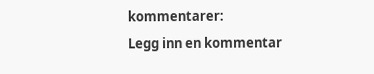kommentarer:
Legg inn en kommentar